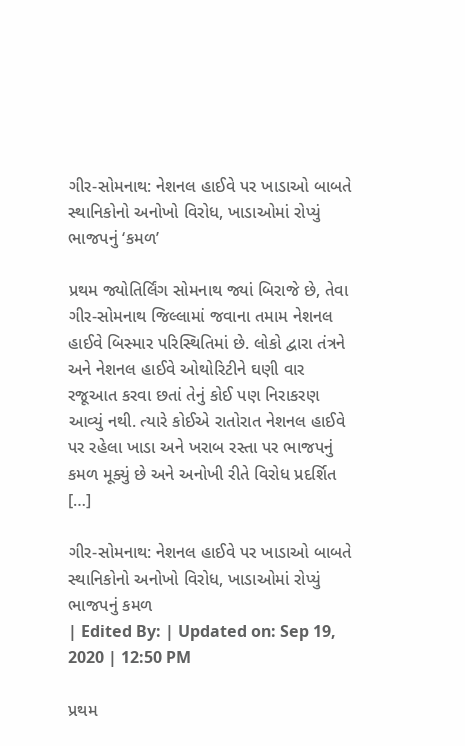ગીર-સોમનાથ: નેશનલ હાઈવે પર ખાડાઓ બાબતે સ્થાનિકોનો અનોખો વિરોધ, ખાડાઓમાં રોપ્યું ભાજપનું ‘કમળ’

પ્રથમ જ્યોતિર્લિંગ સોમનાથ જ્યાં બિરાજે છે, તેવા ગીર-સોમનાથ જિલ્લામાં જવાના તમામ નેશનલ હાઈવે બિસ્માર પરિસ્થિતિમાં છે. લોકો દ્વારા તંત્રને અને નેશનલ હાઈવે ઓથોરિટીને ઘણી વાર રજૂઆત કરવા છતાં તેનું કોઈ પણ નિરાકરણ આવ્યું નથી. ત્યારે કોઈએ રાતોરાત નેશનલ હાઈવે પર રહેલા ખાડા અને ખરાબ રસ્તા પર ભાજપનું કમળ મૂક્યું છે અને અનોખી રીતે વિરોધ પ્રદર્શિત […]

ગીર-સોમનાથ: નેશનલ હાઈવે પર ખાડાઓ બાબતે સ્થાનિકોનો અનોખો વિરોધ, ખાડાઓમાં રોપ્યું ભાજપનું કમળ
| Edited By: | Updated on: Sep 19, 2020 | 12:50 PM

પ્રથમ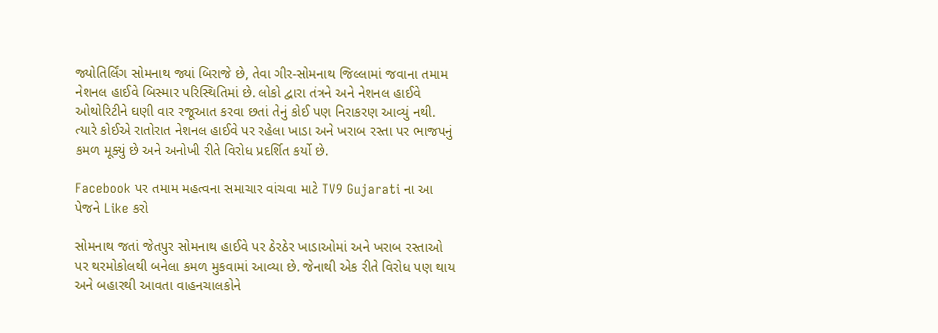જ્યોતિર્લિંગ સોમનાથ જ્યાં બિરાજે છે, તેવા ગીર-સોમનાથ જિલ્લામાં જવાના તમામ નેશનલ હાઈવે બિસ્માર પરિસ્થિતિમાં છે. લોકો દ્વારા તંત્રને અને નેશનલ હાઈવે ઓથોરિટીને ઘણી વાર રજૂઆત કરવા છતાં તેનું કોઈ પણ નિરાકરણ આવ્યું નથી. ત્યારે કોઈએ રાતોરાત નેશનલ હાઈવે પર રહેલા ખાડા અને ખરાબ રસ્તા પર ભાજપનું કમળ મૂક્યું છે અને અનોખી રીતે વિરોધ પ્રદર્શિત કર્યો છે.

Facebook પર તમામ મહત્વના સમાચાર વાંચવા માટે TV9 Gujarati ના આ પેજને Like કરો

સોમનાથ જતાં જેતપુર સોમનાથ હાઈવે પર ઠેરઠેર ખાડાઓમાં અને ખરાબ રસ્તાઓ પર થરમોકોલથી બનેલા કમળ મુકવામાં આવ્યા છે. જેનાથી એક રીતે વિરોધ પણ થાય અને બહારથી આવતા વાહનચાલકોને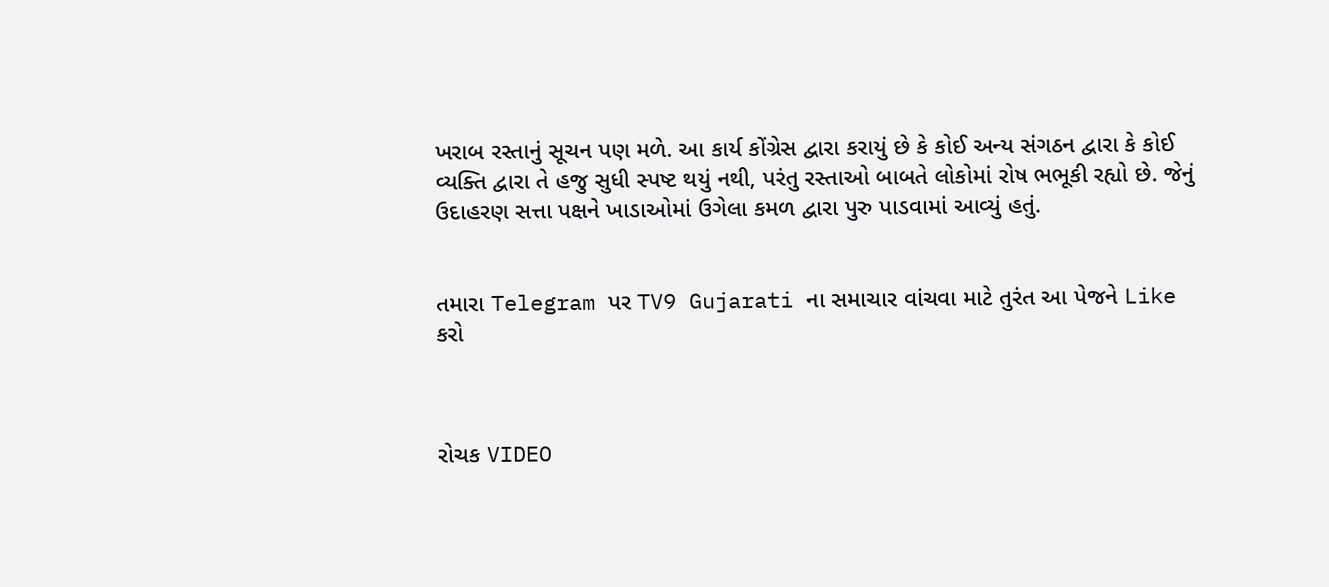ખરાબ રસ્તાનું સૂચન પણ મળે. આ કાર્ય કોંગ્રેસ દ્વારા કરાયું છે કે કોઈ અન્ય સંગઠન દ્વારા કે કોઈ વ્યક્તિ દ્વારા તે હજુ સુધી સ્પષ્ટ થયું નથી, પરંતુ રસ્તાઓ બાબતે લોકોમાં રોષ ભભૂકી રહ્યો છે. જેનું ઉદાહરણ સત્તા પક્ષને ખાડાઓમાં ઉગેલા કમળ દ્વારા પુરુ પાડવામાં આવ્યું હતું.


તમારા Telegram પર TV9 Gujarati ના સમાચાર વાંચવા માટે તુરંત આ પેજને Like કરો



રોચક VIDEO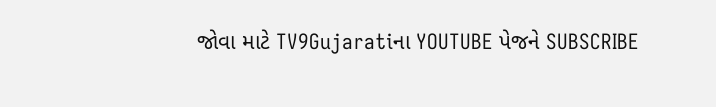જોવા માટે TV9Gujaratiના YOUTUBE પેજને SUBSCRIBE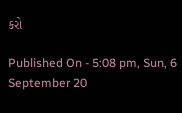કરો

Published On - 5:08 pm, Sun, 6 September 20